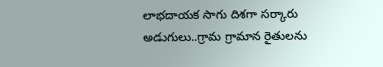లాభదాయక సాగు దిశగా సర్కారు అడుగులు..గ్రామ గ్రామాన రైతులను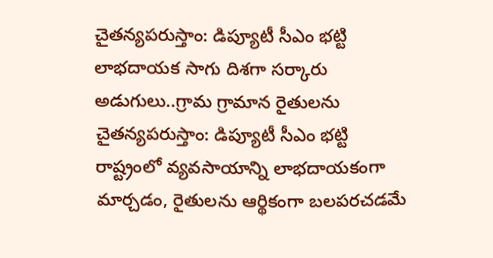చైతన్యపరుస్తాం: డిప్యూటీ సీఎం భట్టి
లాభదాయక సాగు దిశగా సర్కారు అడుగులు..గ్రామ గ్రామాన రైతులను చైతన్యపరుస్తాం: డిప్యూటీ సీఎం భట్టి
రాష్ట్రంలో వ్యవసాయాన్ని లాభదాయకంగా మార్చడం, రైతులను ఆర్థికంగా బలపరచడమే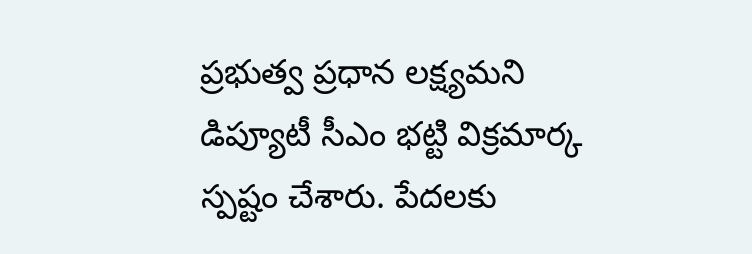ప్రభుత్వ ప్రధాన లక్ష్యమని డిప్యూటీ సీఎం భట్టి విక్రమార్క స్పష్టం చేశారు. పేదలకు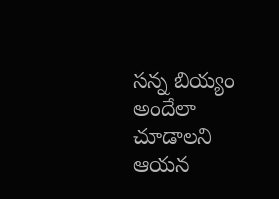సన్న బియ్యం అందేలా చూడాలని ఆయన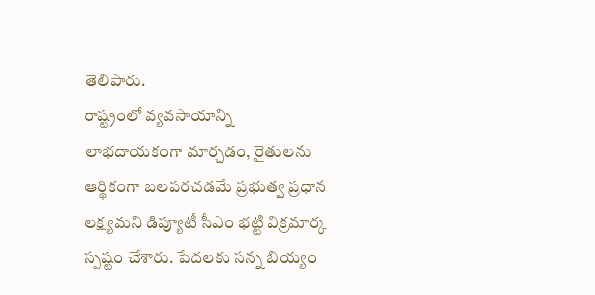తెలిపారు.
రాష్ట్రంలో వ్యవసాయాన్ని లాభదాయకంగా మార్చడం, రైతులను ఆర్థికంగా బలపరచడమే ప్రభుత్వ ప్రధాన లక్ష్యమని డిప్యూటీ సీఎం భట్టి విక్రమార్క స్పష్టం చేశారు. పేదలకు సన్న బియ్యం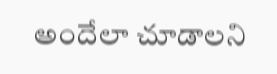అందేలా చూడాలని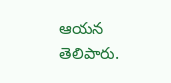ఆయన తెలిపారు.